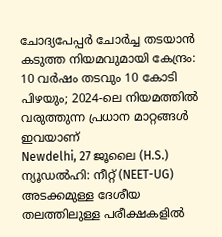ചോദ്യപേപ്പർ ചോർച്ച തടയാൻ കടുത്ത നിയമവുമായി കേന്ദ്രം: 10 വർഷം തടവും 10 കോടി പിഴയും; 2024-ലെ നിയമത്തിൽ വരുത്തുന്ന പ്രധാന മാറ്റങ്ങൾ ഇവയാണ്
Newdelhi, 27 ജൂലൈ (H.S.) ന്യൂഡൽഹി: നീറ്റ് (NEET-UG) അടക്കമുള്ള ദേശീയ തലത്തിലുള്ള പരീക്ഷകളിൽ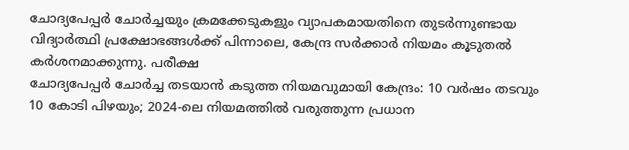ചോദ്യപേപ്പർ ചോർച്ചയും ക്രമക്കേടുകളും വ്യാപകമായതിനെ തുടർന്നുണ്ടായ വിദ്യാർത്ഥി പ്രക്ഷോഭങ്ങൾക്ക് പിന്നാലെ, കേന്ദ്ര സർക്കാർ നിയമം കൂടുതൽ കർശനമാക്കുന്നു. പരീക്ഷ
ചോദ്യപേപ്പർ ചോർച്ച തടയാൻ കടുത്ത നിയമവുമായി കേന്ദ്രം: 10 വർഷം തടവും 10 കോടി പിഴയും; 2024-ലെ നിയമത്തിൽ വരുത്തുന്ന പ്രധാന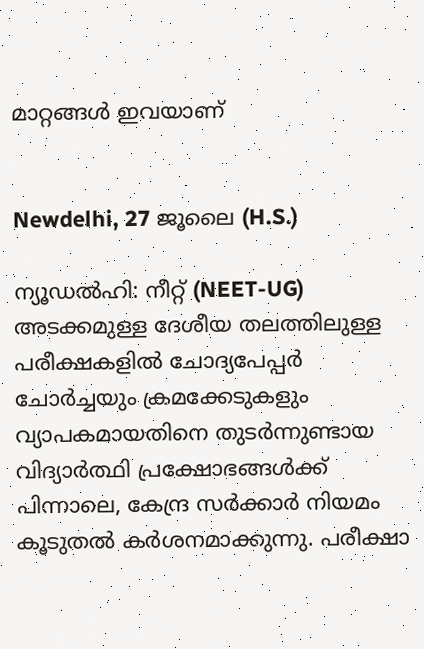മാറ്റങ്ങൾ ഇവയാണ്


Newdelhi, 27 ജൂലൈ (H.S.)

ന്യൂഡൽഹി: നീറ്റ് (NEET-UG) അടക്കമുള്ള ദേശീയ തലത്തിലുള്ള പരീക്ഷകളിൽ ചോദ്യപേപ്പർ ചോർച്ചയും ക്രമക്കേടുകളും വ്യാപകമായതിനെ തുടർന്നുണ്ടായ വിദ്യാർത്ഥി പ്രക്ഷോഭങ്ങൾക്ക് പിന്നാലെ, കേന്ദ്ര സർക്കാർ നിയമം കൂടുതൽ കർശനമാക്കുന്നു. പരീക്ഷാ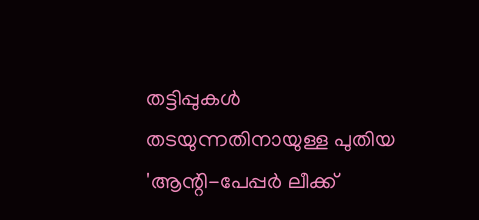തട്ടിപ്പുകൾ തടയുന്നതിനായുള്ള പുതിയ 'ആന്റി-പേപ്പർ ലീക്ക്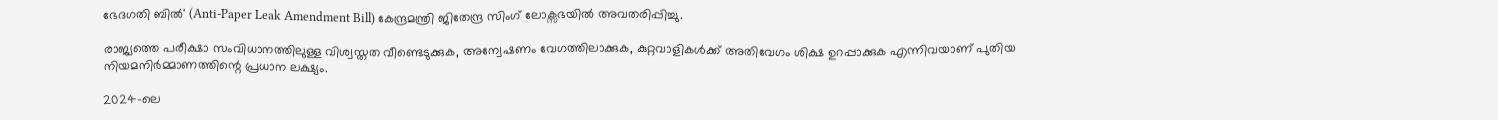ഭേദഗതി ബിൽ' (Anti-Paper Leak Amendment Bill) കേന്ദ്രമന്ത്രി ജിതേന്ദ്ര സിംഗ് ലോക്സഭയിൽ അവതരിപ്പിച്ചു.

രാജ്യത്തെ പരീക്ഷാ സംവിധാനത്തിലുള്ള വിശ്വസ്തത വീണ്ടെടുക്കുക, അന്വേഷണം വേഗത്തിലാക്കുക, കുറ്റവാളികൾക്ക് അതിവേഗം ശിക്ഷ ഉറപ്പാക്കുക എന്നിവയാണ് പുതിയ നിയമനിർമ്മാണത്തിന്റെ പ്രധാന ലക്ഷ്യം.

2024-ലെ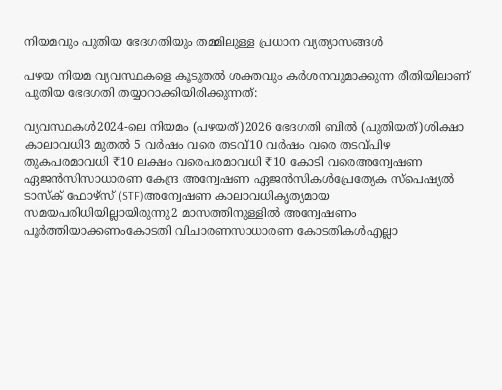നിയമവും പുതിയ ഭേദഗതിയും തമ്മിലുള്ള പ്രധാന വ്യത്യാസങ്ങൾ

പഴയ നിയമ വ്യവസ്ഥകളെ കൂടുതൽ ശക്തവും കർശനവുമാക്കുന്ന രീതിയിലാണ് പുതിയ ഭേദഗതി തയ്യാറാക്കിയിരിക്കുന്നത്:

വ്യവസ്ഥകൾ2024-ലെ നിയമം (പഴയത്)2026 ഭേദഗതി ബിൽ (പുതിയത്)ശിക്ഷാ കാലാവധി3 മുതൽ 5 വർഷം വരെ തടവ്10 വർഷം വരെ തടവ്പിഴ തുകപരമാവധി ₹10 ലക്ഷം വരെപരമാവധി ₹10 കോടി വരെഅന്വേഷണ ഏജൻസിസാധാരണ കേന്ദ്ര അന്വേഷണ ഏജൻസികൾപ്രേത്യേക സ്പെഷ്യൽ ടാസ്ക് ഫോഴ്സ് (STF)അന്വേഷണ കാലാവധികൃത്യമായ സമയപരിധിയില്ലായിരുന്നു2 മാസത്തിനുള്ളിൽ അന്വേഷണം പൂർത്തിയാക്കണംകോടതി വിചാരണസാധാരണ കോടതികൾഎല്ലാ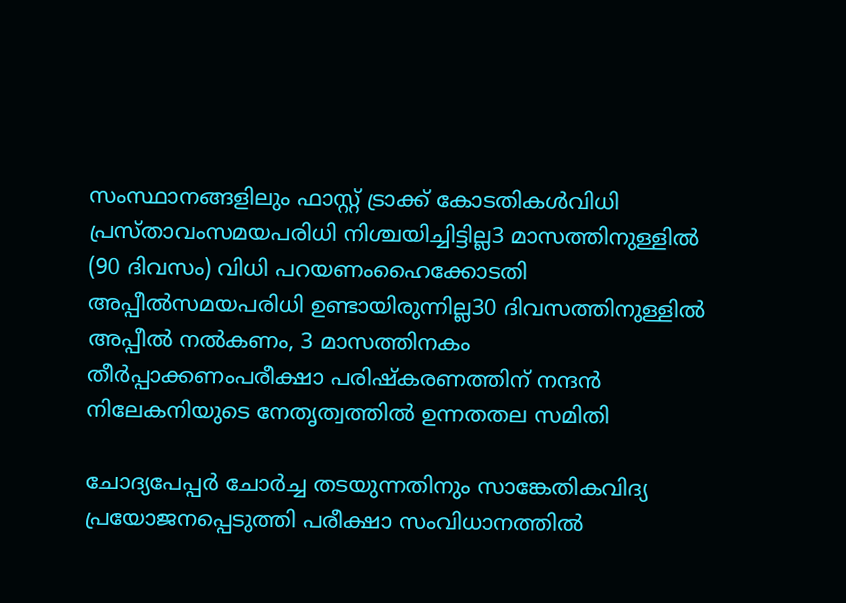സംസ്ഥാനങ്ങളിലും ഫാസ്റ്റ് ട്രാക്ക് കോടതികൾവിധി പ്രസ്താവംസമയപരിധി നിശ്ചയിച്ചിട്ടില്ല3 മാസത്തിനുള്ളിൽ (90 ദിവസം) വിധി പറയണംഹൈക്കോടതി അപ്പീൽസമയപരിധി ഉണ്ടായിരുന്നില്ല30 ദിവസത്തിനുള്ളിൽ അപ്പീൽ നൽകണം, 3 മാസത്തിനകം തീർപ്പാക്കണംപരീക്ഷാ പരിഷ്കരണത്തിന് നന്ദൻ നിലേകനിയുടെ നേതൃത്വത്തിൽ ഉന്നതതല സമിതി

ചോദ്യപേപ്പർ ചോർച്ച തടയുന്നതിനും സാങ്കേതികവിദ്യ പ്രയോജനപ്പെടുത്തി പരീക്ഷാ സംവിധാനത്തിൽ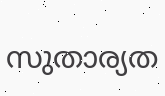സുതാര്യത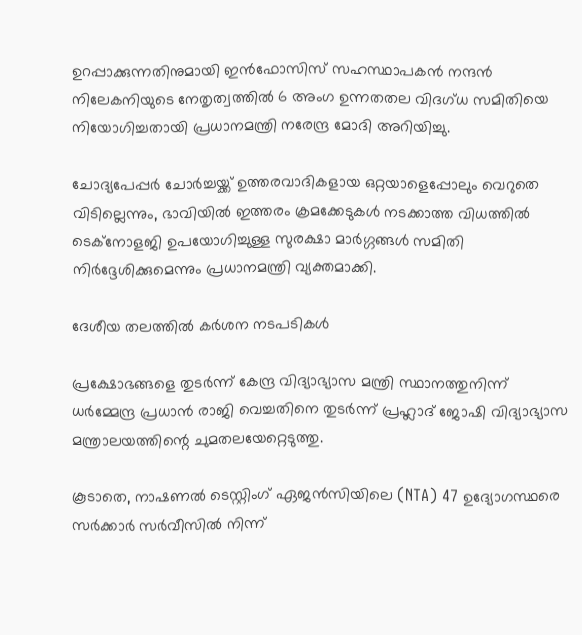ഉറപ്പാക്കുന്നതിനുമായി ഇൻഫോസിസ് സഹസ്ഥാപകൻ നന്ദൻ നിലേകനിയുടെ നേതൃത്വത്തിൽ 6 അംഗ ഉന്നതതല വിദഗ്ധ സമിതിയെ നിയോഗിച്ചതായി പ്രധാനമന്ത്രി നരേന്ദ്ര മോദി അറിയിച്ചു.

ചോദ്യപേപ്പർ ചോർച്ചയ്ക്ക് ഉത്തരവാദികളായ ഒറ്റയാളെപ്പോലും വെറുതെ വിടില്ലെന്നും, ഭാവിയിൽ ഇത്തരം ക്രമക്കേടുകൾ നടക്കാത്ത വിധത്തിൽ ടെക്നോളജി ഉപയോഗിച്ചുള്ള സുരക്ഷാ മാർഗ്ഗങ്ങൾ സമിതി നിർദ്ദേശിക്കുമെന്നും പ്രധാനമന്ത്രി വ്യക്തമാക്കി.

ദേശീയ തലത്തിൽ കർശന നടപടികൾ

പ്രക്ഷോഭങ്ങളെ തുടർന്ന് കേന്ദ്ര വിദ്യാഭ്യാസ മന്ത്രി സ്ഥാനത്തുനിന്ന് ധർമ്മേന്ദ്ര പ്രധാൻ രാജി വെച്ചതിനെ തുടർന്ന് പ്രഹ്ലാദ് ജോഷി വിദ്യാഭ്യാസ മന്ത്രാലയത്തിന്റെ ചുമതലയേറ്റെടുത്തു.

കൂടാതെ, നാഷണൽ ടെസ്റ്റിംഗ് ഏജൻസിയിലെ (NTA) 47 ഉദ്യോഗസ്ഥരെ സർക്കാർ സർവീസിൽ നിന്ന്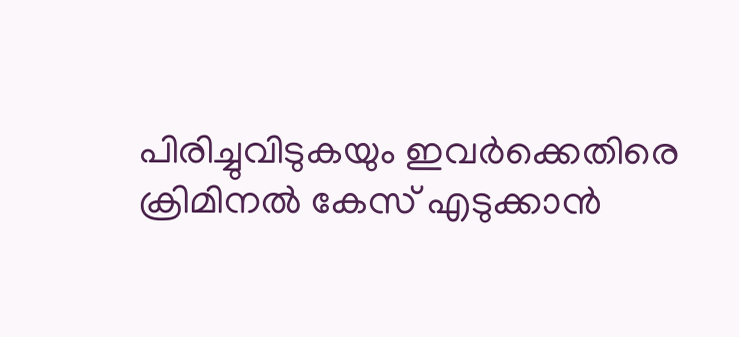പിരിച്ചുവിടുകയും ഇവർക്കെതിരെ ക്രിമിനൽ കേസ് എടുക്കാൻ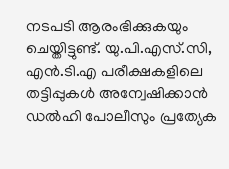നടപടി ആരംഭിക്കുകയും ചെയ്തിട്ടുണ്ട്. യു.പി.എസ്.സി, എൻ.ടി.എ പരീക്ഷകളിലെ തട്ടിപ്പുകൾ അന്വേഷിക്കാൻ ഡൽഹി പോലീസും പ്രത്യേക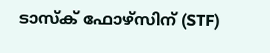ടാസ്ക് ഫോഴ്സിന് (STF)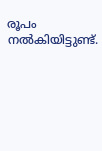രൂപം നൽകിയിട്ടുണ്ട്.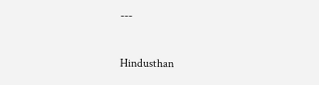---

Hindusthan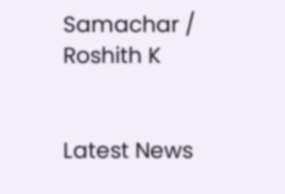Samachar / Roshith K


Latest News